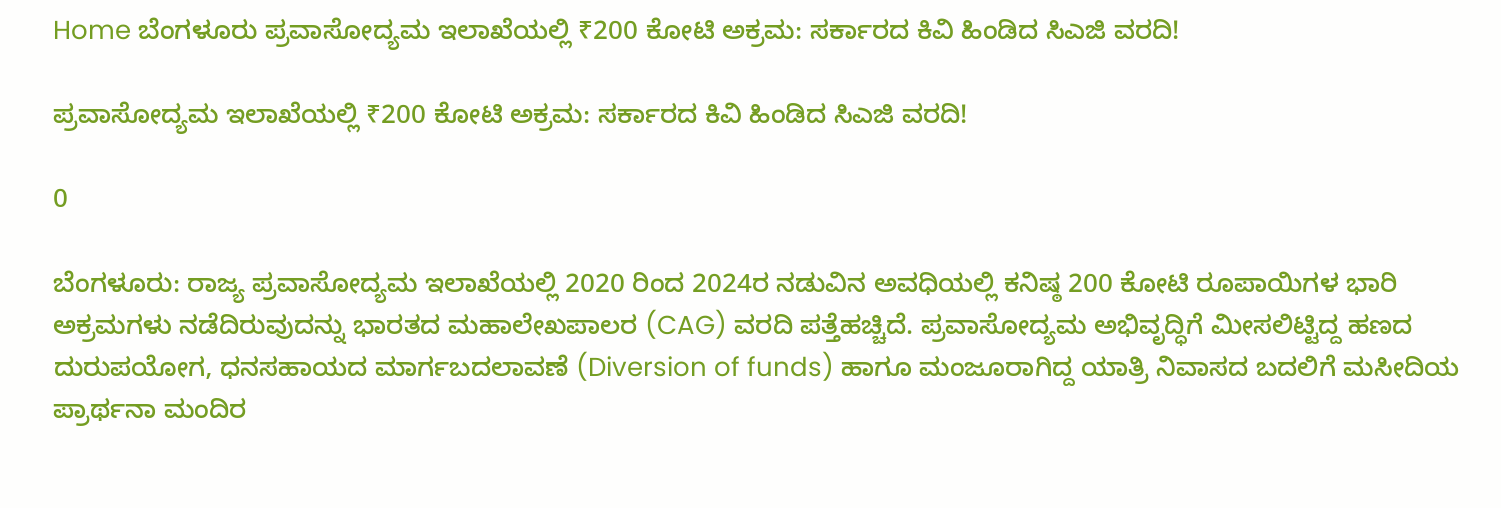Home ಬೆಂಗಳೂರು ಪ್ರವಾಸೋದ್ಯಮ ಇಲಾಖೆಯಲ್ಲಿ ₹200 ಕೋಟಿ ಅಕ್ರಮ: ಸರ್ಕಾರದ ಕಿವಿ ಹಿಂಡಿದ ಸಿಎಜಿ ವರದಿ!

ಪ್ರವಾಸೋದ್ಯಮ ಇಲಾಖೆಯಲ್ಲಿ ₹200 ಕೋಟಿ ಅಕ್ರಮ: ಸರ್ಕಾರದ ಕಿವಿ ಹಿಂಡಿದ ಸಿಎಜಿ ವರದಿ!

0

ಬೆಂಗಳೂರು: ರಾಜ್ಯ ಪ್ರವಾಸೋದ್ಯಮ ಇಲಾಖೆಯಲ್ಲಿ 2020 ರಿಂದ 2024ರ ನಡುವಿನ ಅವಧಿಯಲ್ಲಿ ಕನಿಷ್ಠ 200 ಕೋಟಿ ರೂಪಾಯಿಗಳ ಭಾರಿ ಅಕ್ರಮಗಳು ನಡೆದಿರುವುದನ್ನು ಭಾರತದ ಮಹಾಲೇಖಪಾಲರ (CAG) ವರದಿ ಪತ್ತೆಹಚ್ಚಿದೆ. ಪ್ರವಾಸೋದ್ಯಮ ಅಭಿವೃದ್ಧಿಗೆ ಮೀಸಲಿಟ್ಟಿದ್ದ ಹಣದ ದುರುಪಯೋಗ, ಧನಸಹಾಯದ ಮಾರ್ಗಬದಲಾವಣೆ (Diversion of funds) ಹಾಗೂ ಮಂಜೂರಾಗಿದ್ದ ಯಾತ್ರಿ ನಿವಾಸದ ಬದಲಿಗೆ ಮಸೀದಿಯ ಪ್ರಾರ್ಥನಾ ಮಂದಿರ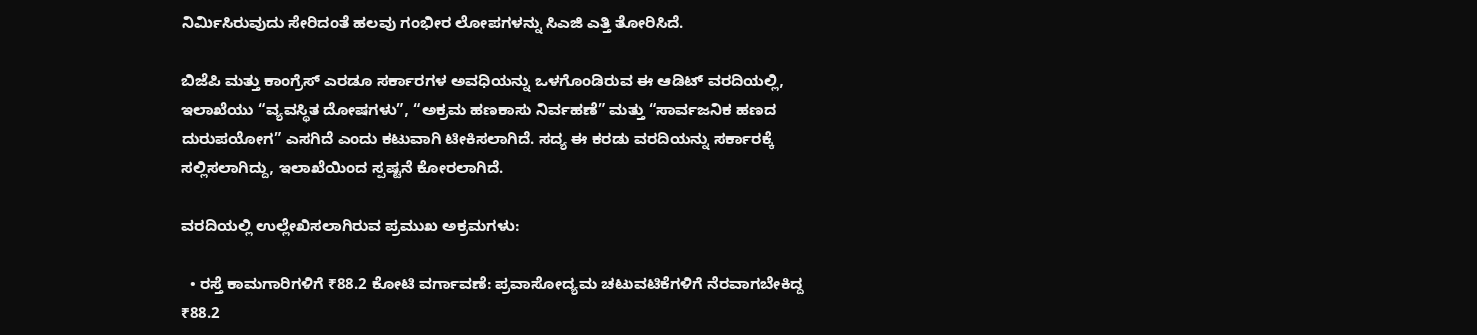ನಿರ್ಮಿಸಿರುವುದು ಸೇರಿದಂತೆ ಹಲವು ಗಂಭೀರ ಲೋಪಗಳನ್ನು ಸಿಎಜಿ ಎತ್ತಿ ತೋರಿಸಿದೆ.

ಬಿಜೆಪಿ ಮತ್ತು ಕಾಂಗ್ರೆಸ್ ಎರಡೂ ಸರ್ಕಾರಗಳ ಅವಧಿಯನ್ನು ಒಳಗೊಂಡಿರುವ ಈ ಆಡಿಟ್ ವರದಿಯಲ್ಲಿ, ಇಲಾಖೆಯು “ವ್ಯವಸ್ಥಿತ ದೋಷಗಳು”, “ಅಕ್ರಮ ಹಣಕಾಸು ನಿರ್ವಹಣೆ” ಮತ್ತು “ಸಾರ್ವಜನಿಕ ಹಣದ ದುರುಪಯೋಗ” ಎಸಗಿದೆ ಎಂದು ಕಟುವಾಗಿ ಟೀಕಿಸಲಾಗಿದೆ. ಸದ್ಯ ಈ ಕರಡು ವರದಿಯನ್ನು ಸರ್ಕಾರಕ್ಕೆ ಸಲ್ಲಿಸಲಾಗಿದ್ದು, ಇಲಾಖೆಯಿಂದ ಸ್ಪಷ್ಟನೆ ಕೋರಲಾಗಿದೆ.

ವರದಿಯಲ್ಲಿ ಉಲ್ಲೇಖಿಸಲಾಗಿರುವ ಪ್ರಮುಖ ಅಕ್ರಮಗಳು:

  • ರಸ್ತೆ ಕಾಮಗಾರಿಗಳಿಗೆ ₹88.2 ಕೋಟಿ ವರ್ಗಾವಣೆ: ಪ್ರವಾಸೋದ್ಯಮ ಚಟುವಟಿಕೆಗಳಿಗೆ ನೆರವಾಗಬೇಕಿದ್ದ ₹88.2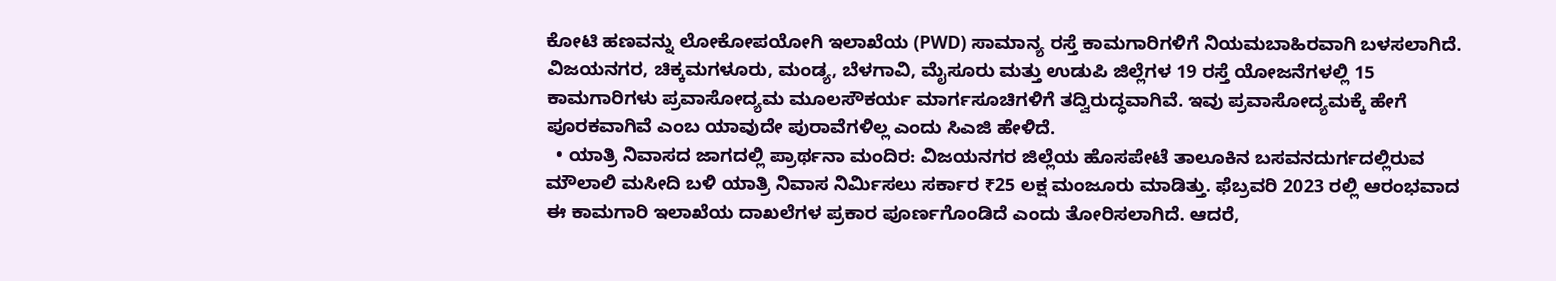ಕೋಟಿ ಹಣವನ್ನು ಲೋಕೋಪಯೋಗಿ ಇಲಾಖೆಯ (PWD) ಸಾಮಾನ್ಯ ರಸ್ತೆ ಕಾಮಗಾರಿಗಳಿಗೆ ನಿಯಮಬಾಹಿರವಾಗಿ ಬಳಸಲಾಗಿದೆ. ವಿಜಯನಗರ, ಚಿಕ್ಕಮಗಳೂರು, ಮಂಡ್ಯ, ಬೆಳಗಾವಿ, ಮೈಸೂರು ಮತ್ತು ಉಡುಪಿ ಜಿಲ್ಲೆಗಳ 19 ರಸ್ತೆ ಯೋಜನೆಗಳಲ್ಲಿ 15 ಕಾಮಗಾರಿಗಳು ಪ್ರವಾಸೋದ್ಯಮ ಮೂಲಸೌಕರ್ಯ ಮಾರ್ಗಸೂಚಿಗಳಿಗೆ ತದ್ವಿರುದ್ಧವಾಗಿವೆ. ಇವು ಪ್ರವಾಸೋದ್ಯಮಕ್ಕೆ ಹೇಗೆ ಪೂರಕವಾಗಿವೆ ಎಂಬ ಯಾವುದೇ ಪುರಾವೆಗಳಿಲ್ಲ ಎಂದು ಸಿಎಜಿ ಹೇಳಿದೆ.
  • ಯಾತ್ರಿ ನಿವಾಸದ ಜಾಗದಲ್ಲಿ ಪ್ರಾರ್ಥನಾ ಮಂದಿರ: ವಿಜಯನಗರ ಜಿಲ್ಲೆಯ ಹೊಸಪೇಟೆ ತಾಲೂಕಿನ ಬಸವನದುರ್ಗದಲ್ಲಿರುವ ಮೌಲಾಲಿ ಮಸೀದಿ ಬಳಿ ಯಾತ್ರಿ ನಿವಾಸ ನಿರ್ಮಿಸಲು ಸರ್ಕಾರ ₹25 ಲಕ್ಷ ಮಂಜೂರು ಮಾಡಿತ್ತು. ಫೆಬ್ರವರಿ 2023 ರಲ್ಲಿ ಆರಂಭವಾದ ಈ ಕಾಮಗಾರಿ ಇಲಾಖೆಯ ದಾಖಲೆಗಳ ಪ್ರಕಾರ ಪೂರ್ಣಗೊಂಡಿದೆ ಎಂದು ತೋರಿಸಲಾಗಿದೆ. ಆದರೆ,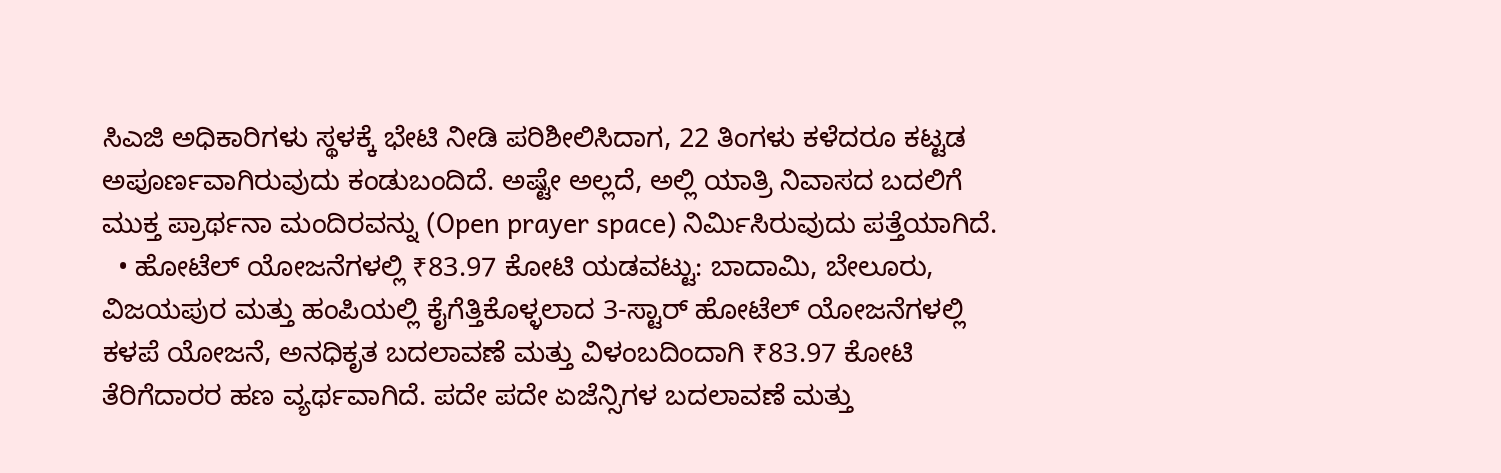ಸಿಎಜಿ ಅಧಿಕಾರಿಗಳು ಸ್ಥಳಕ್ಕೆ ಭೇಟಿ ನೀಡಿ ಪರಿಶೀಲಿಸಿದಾಗ, 22 ತಿಂಗಳು ಕಳೆದರೂ ಕಟ್ಟಡ ಅಪೂರ್ಣವಾಗಿರುವುದು ಕಂಡುಬಂದಿದೆ. ಅಷ್ಟೇ ಅಲ್ಲದೆ, ಅಲ್ಲಿ ಯಾತ್ರಿ ನಿವಾಸದ ಬದಲಿಗೆ ಮುಕ್ತ ಪ್ರಾರ್ಥನಾ ಮಂದಿರವನ್ನು (Open prayer space) ನಿರ್ಮಿಸಿರುವುದು ಪತ್ತೆಯಾಗಿದೆ.
  • ಹೋಟೆಲ್ ಯೋಜನೆಗಳಲ್ಲಿ ₹83.97 ಕೋಟಿ ಯಡವಟ್ಟು: ಬಾದಾಮಿ, ಬೇಲೂರು, ವಿಜಯಪುರ ಮತ್ತು ಹಂಪಿಯಲ್ಲಿ ಕೈಗೆತ್ತಿಕೊಳ್ಳಲಾದ 3-ಸ್ಟಾರ್ ಹೋಟೆಲ್ ಯೋಜನೆಗಳಲ್ಲಿ ಕಳಪೆ ಯೋಜನೆ, ಅನಧಿಕೃತ ಬದಲಾವಣೆ ಮತ್ತು ವಿಳಂಬದಿಂದಾಗಿ ₹83.97 ಕೋಟಿ ತೆರಿಗೆದಾರರ ಹಣ ವ್ಯರ್ಥವಾಗಿದೆ. ಪದೇ ಪದೇ ಏಜೆನ್ಸಿಗಳ ಬದಲಾವಣೆ ಮತ್ತು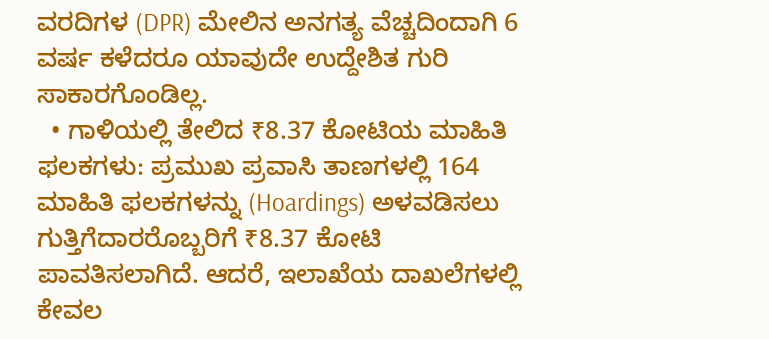ವರದಿಗಳ (DPR) ಮೇಲಿನ ಅನಗತ್ಯ ವೆಚ್ಚದಿಂದಾಗಿ 6 ವರ್ಷ ಕಳೆದರೂ ಯಾವುದೇ ಉದ್ದೇಶಿತ ಗುರಿ ಸಾಕಾರಗೊಂಡಿಲ್ಲ.
  • ಗಾಳಿಯಲ್ಲಿ ತೇಲಿದ ₹8.37 ಕೋಟಿಯ ಮಾಹಿತಿ ಫಲಕಗಳು: ಪ್ರಮುಖ ಪ್ರವಾಸಿ ತಾಣಗಳಲ್ಲಿ 164 ಮಾಹಿತಿ ಫಲಕಗಳನ್ನು (Hoardings) ಅಳವಡಿಸಲು ಗುತ್ತಿಗೆದಾರರೊಬ್ಬರಿಗೆ ₹8.37 ಕೋಟಿ ಪಾವತಿಸಲಾಗಿದೆ. ಆದರೆ, ಇಲಾಖೆಯ ದಾಖಲೆಗಳಲ್ಲಿ ಕೇವಲ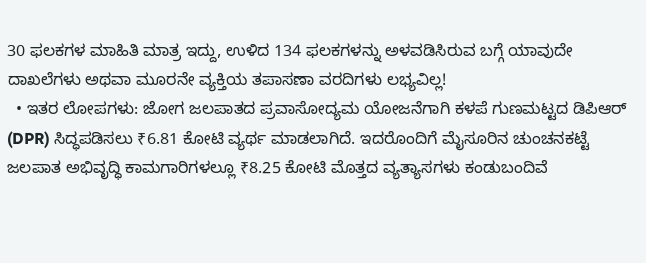30 ಫಲಕಗಳ ಮಾಹಿತಿ ಮಾತ್ರ ಇದ್ದು, ಉಳಿದ 134 ಫಲಕಗಳನ್ನು ಅಳವಡಿಸಿರುವ ಬಗ್ಗೆ ಯಾವುದೇ ದಾಖಲೆಗಳು ಅಥವಾ ಮೂರನೇ ವ್ಯಕ್ತಿಯ ತಪಾಸಣಾ ವರದಿಗಳು ಲಭ್ಯವಿಲ್ಲ!
  • ಇತರ ಲೋಪಗಳು: ಜೋಗ ಜಲಪಾತದ ಪ್ರವಾಸೋದ್ಯಮ ಯೋಜನೆಗಾಗಿ ಕಳಪೆ ಗುಣಮಟ್ಟದ ಡಿಪಿಆರ್ (DPR) ಸಿದ್ಧಪಡಿಸಲು ₹6.81 ಕೋಟಿ ವ್ಯರ್ಥ ಮಾಡಲಾಗಿದೆ. ಇದರೊಂದಿಗೆ ಮೈಸೂರಿನ ಚುಂಚನಕಟ್ಟೆ ಜಲಪಾತ ಅಭಿವೃದ್ಧಿ ಕಾಮಗಾರಿಗಳಲ್ಲೂ ₹8.25 ಕೋಟಿ ಮೊತ್ತದ ವ್ಯತ್ಯಾಸಗಳು ಕಂಡುಬಂದಿವೆ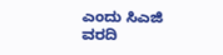ಎಂದು ಸಿಎಜಿ ವರದಿ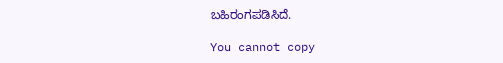ಬಹಿರಂಗಪಡಿಸಿದೆ.

You cannot copy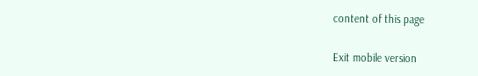content of this page

Exit mobile version